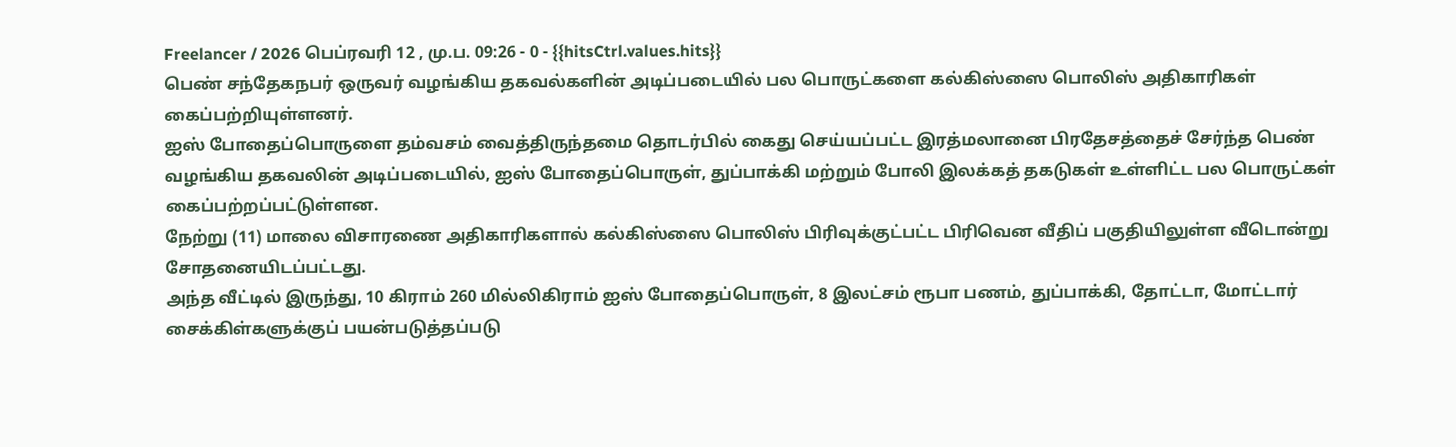Freelancer / 2026 பெப்ரவரி 12 , மு.ப. 09:26 - 0 - {{hitsCtrl.values.hits}}
பெண் சந்தேகநபர் ஒருவர் வழங்கிய தகவல்களின் அடிப்படையில் பல பொருட்களை கல்கிஸ்ஸை பொலிஸ் அதிகாரிகள் கைப்பற்றியுள்ளனர்.
ஐஸ் போதைப்பொருளை தம்வசம் வைத்திருந்தமை தொடர்பில் கைது செய்யப்பட்ட இரத்மலானை பிரதேசத்தைச் சேர்ந்த பெண் வழங்கிய தகவலின் அடிப்படையில், ஐஸ் போதைப்பொருள், துப்பாக்கி மற்றும் போலி இலக்கத் தகடுகள் உள்ளிட்ட பல பொருட்கள் கைப்பற்றப்பட்டுள்ளன.
நேற்று (11) மாலை விசாரணை அதிகாரிகளால் கல்கிஸ்ஸை பொலிஸ் பிரிவுக்குட்பட்ட பிரிவென வீதிப் பகுதியிலுள்ள வீடொன்று சோதனையிடப்பட்டது.
அந்த வீட்டில் இருந்து, 10 கிராம் 260 மில்லிகிராம் ஐஸ் போதைப்பொருள், 8 இலட்சம் ரூபா பணம், துப்பாக்கி, தோட்டா, மோட்டார் சைக்கிள்களுக்குப் பயன்படுத்தப்படு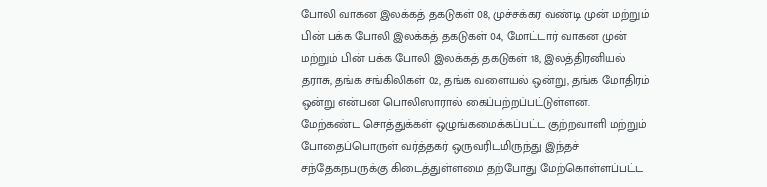போலி வாகன இலக்கத் தகடுகள் 08, முச்சக்கர வண்டி முன் மற்றும் பின் பக்க போலி இலக்கத் தகடுகள் 04, மோட்டார் வாகன முன் மற்றும் பின் பக்க போலி இலக்கத் தகடுகள் 18, இலத்திரனியல் தராசு, தங்க சங்கிலிகள் 02, தங்க வளையல் ஒன்று, தங்க மோதிரம் ஒன்று என்பன பொலிஸாரால் கைப்பற்றப்பட்டுள்ளன.
மேற்கண்ட சொத்துக்கள் ஒழுங்கமைக்கப்பட்ட குற்றவாளி மற்றும் போதைப்பொருள் வர்த்தகர் ஒருவரிடமிருந்து இந்தச் சந்தேகநபருக்கு கிடைத்துள்ளமை தற்போது மேற்கொள்ளப்பட்ட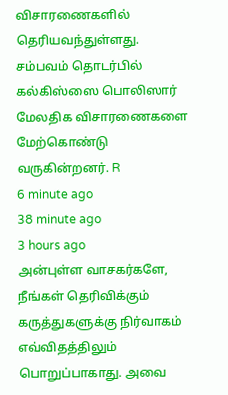விசாரணைகளில் தெரியவந்துள்ளது.
சம்பவம் தொடர்பில் கல்கிஸ்ஸை பொலிஸார் மேலதிக விசாரணைகளை மேற்கொண்டு வருகின்றனர். R
6 minute ago
38 minute ago
3 hours ago
அன்புள்ள வாசகர்களே,
நீங்கள் தெரிவிக்கும் கருத்துகளுக்கு நிர்வாகம் எவ்விதத்திலும் பொறுப்பாகாது. அவை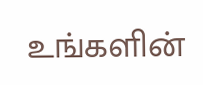உங்களின்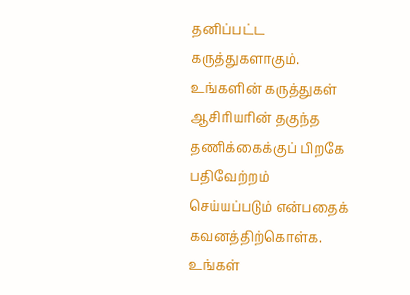தனிப்பட்ட கருத்துகளாகும். உங்களின் கருத்துகள் ஆசிரியரின் தகுந்த தணிக்கைக்குப் பிறகே பதிவேற்றம் செய்யப்படும் என்பதைக் கவனத்திற்கொள்க. உங்கள்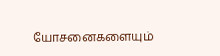யோசனைகளையும்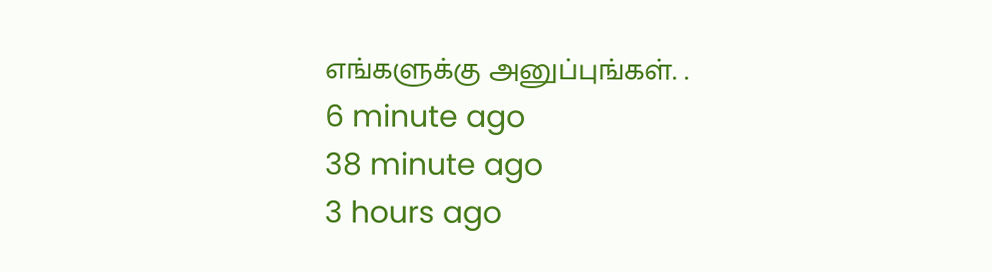எங்களுக்கு அனுப்புங்கள். .
6 minute ago
38 minute ago
3 hours ago